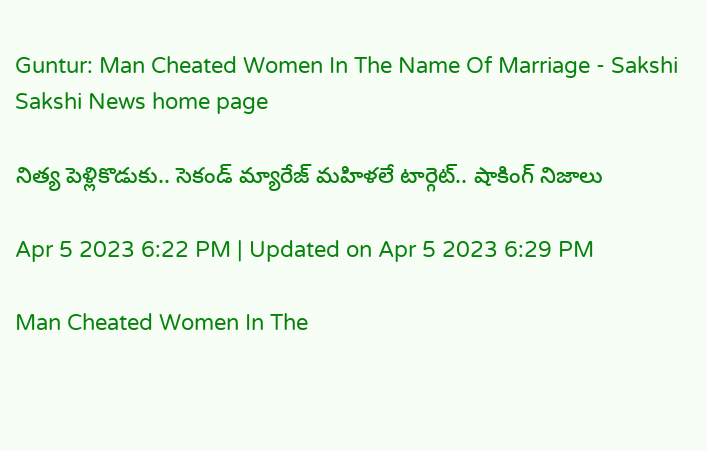Guntur: Man Cheated Women In The Name Of Marriage - Sakshi
Sakshi News home page

నిత్య పెళ్లికొడుకు.. సెకండ్ మ్యారేజ్ మహిళలే టార్గెట్.. షాకింగ్‌ నిజాలు

Apr 5 2023 6:22 PM | Updated on Apr 5 2023 6:29 PM

Man Cheated Women In The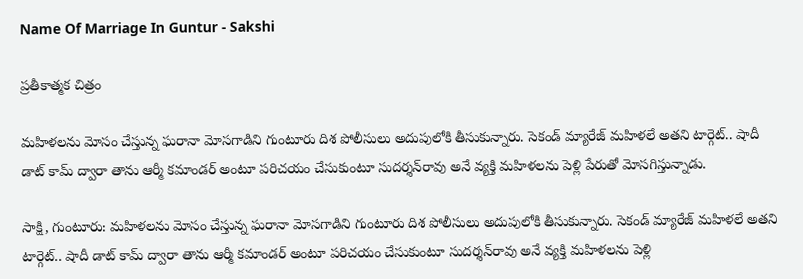Name Of Marriage In Guntur - Sakshi

ప్రతీకాత్మక చిత్రం

మహిళలను మోసం చేస్తున్న ఘరానా మోసగాడిని గుంటూరు దిశ పోలీసులు అదుపులోకి తీసుకున్నారు. సెకండ్ మ్యారేజ్ మహిళలే అతని టార్గెట్.. షాదీ డాట్ కామ్‌ ద్వారా తాను ఆర్మీ కమాండర్ అంటూ పరిచయం చేసుకుంటూ సుదర్శన్‌రావు అనే వ్యక్తి మహిళలను పెళ్లి పేరుతో మోసగిస్తున్నాడు.

సాక్షి, గుంటూరు: మహిళలను మోసం చేస్తున్న ఘరానా మోసగాడిని గుంటూరు దిశ పోలీసులు అదుపులోకి తీసుకున్నారు. సెకండ్ మ్యారేజ్ మహిళలే అతని టార్గెట్.. షాదీ డాట్ కామ్‌ ద్వారా తాను ఆర్మీ కమాండర్ అంటూ పరిచయం చేసుకుంటూ సుదర్శన్‌రావు అనే వ్యక్తి మహిళలను పెళ్లి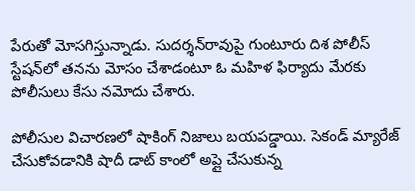పేరుతో మోసగిస్తున్నాడు. సుదర్శన్‌రావుపై గుంటూరు దిశ పోలీస్ స్టేషన్‌లో తనను మోసం చేశాడంటూ ఓ మహిళ ఫిర్యాదు మేరకు పోలీసులు కేసు నమోదు చేశారు.

పోలీసుల విచారణలో షాకింగ్‌ నిజాలు బయపడ్డాయి. సెకండ్ మ్యారేజ్ చేసుకోవడానికి షాదీ డాట్ కాంలో అప్లై చేసుకున్న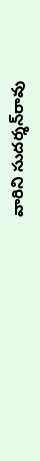వారిని సుదర్శన్‌రావు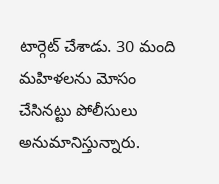టార్గెట్ చేశాడు. 30 మంది మహిళలను మోసం చేసినట్టు పోలీసులు అనుమానిస్తున్నారు.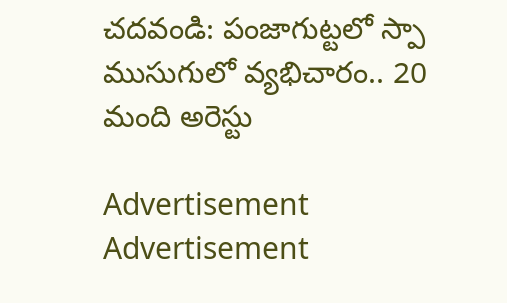చదవండి: పంజాగుట్టలో స్పా ముసుగులో వ్యభిచారం.. 20 మంది అరెస్టు

Advertisement
Advertisement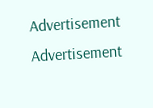Advertisement
Advertisement